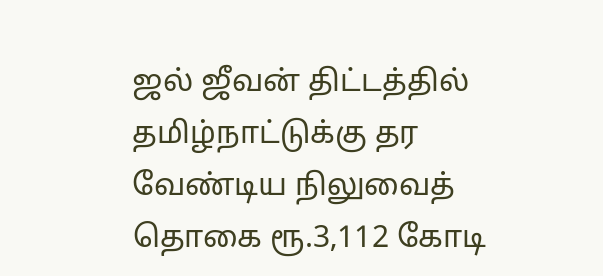ஜல் ஜீவன் திட்டத்தில் தமிழ்நாட்டுக்கு தர வேண்டிய நிலுவைத் தொகை ரூ.3,112 கோடி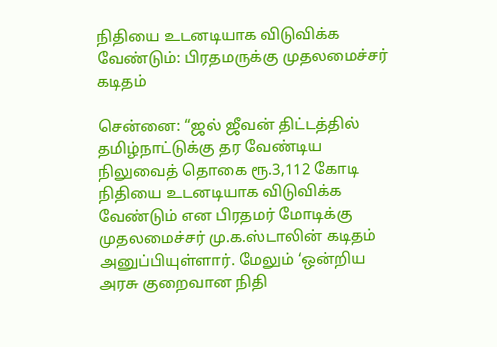நிதியை உடனடியாக விடுவிக்க வேண்டும்: பிரதமருக்கு முதலமைச்சர் கடிதம்

சென்னை: “ஜல் ஜீவன் திட்டத்தில் தமிழ்நாட்டுக்கு தர வேண்டிய நிலுவைத் தொகை ரூ.3,112 கோடி நிதியை உடனடியாக விடுவிக்க வேண்டும் என பிரதமர் மோடிக்கு முதலமைச்சர் மு.க.ஸ்டாலின் கடிதம் அனுப்பியுள்ளார். மேலும் ‘ஒன்றிய அரசு குறைவான நிதி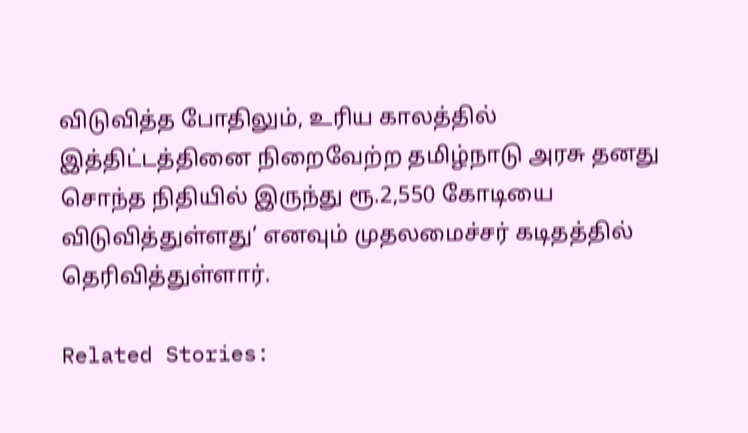விடுவித்த போதிலும், உரிய காலத்தில் இத்திட்டத்தினை நிறைவேற்ற தமிழ்நாடு அரசு தனது சொந்த நிதியில் இருந்து ரூ.2,550 கோடியை விடுவித்துள்ளது’ எனவும் முதலமைச்சர் கடிதத்தில் தெரிவித்துள்ளார்.

Related Stories: